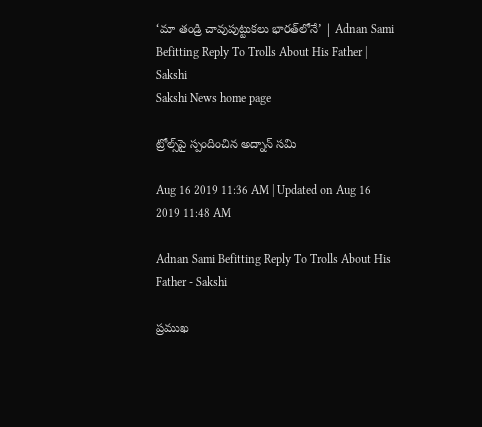‘మా తండ్రి చావుపుట్టుకలు భారత్‌లోనే’ | Adnan Sami Befitting Reply To Trolls About His Father | Sakshi
Sakshi News home page

ట్రోల్స్‌పై స్పందించిన అద్నాన్‌ సమి

Aug 16 2019 11:36 AM | Updated on Aug 16 2019 11:48 AM

Adnan Sami Befitting Reply To Trolls About His Father - Sakshi

ప్రముఖ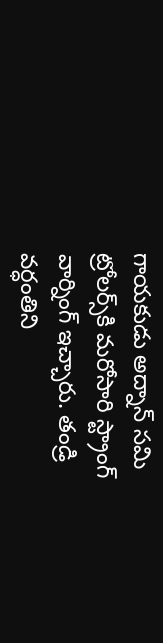గాయకుడు అద్నాన్‌ సమి ట్రోలర్స్‌కి మరోసారి స్ట్రాంగ్‌ వార్నింగ్‌ ఇచ్చారు. తండ్రి వర్ధంతిని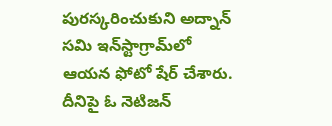పురస్కరించుకుని అద్నాన్‌ సమి ఇన్‌స్టాగ్రామ్‌లో ఆయన ఫోటో షేర్‌ చేశారు. దీనిపై ఓ నెటిజన్‌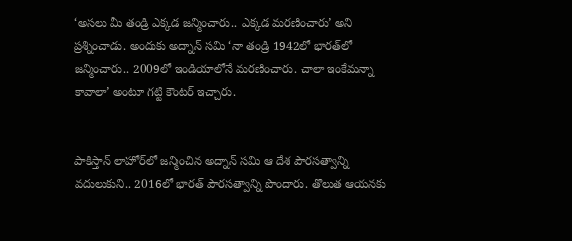‘అసలు మీ తండ్రి ఎక్కడ జన్మించారు.. ఎక్కడ మరణించారు’ అని ప్రశ్నించాడు. అందుకు అద్నాన్‌ సమి ‘నా తండ్రి 1942లో భారత్‌లో జన్మించారు.. 2009లో ఇండియాలోనే మరణించారు. చాలా ఇంకేమన్నా కావాలా’ అంటూ గట్టి కౌంటర్‌ ఇచ్చారు.


పాకిస్తాన్‌ లాహోర్‌లో జన్మించిన అద్నాన్‌ సమి ఆ దేశ పౌరసత్వాన్ని వదులుకుని.. 2016లో భారత్‌ పౌరసత్వాన్ని పొందారు. తొలుత ఆయనకు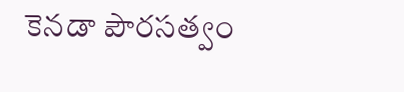కెనడా పౌరసత్వం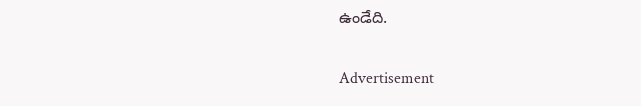ఉండేది.

Advertisement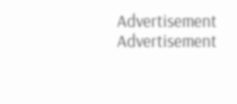Advertisement
Advertisement